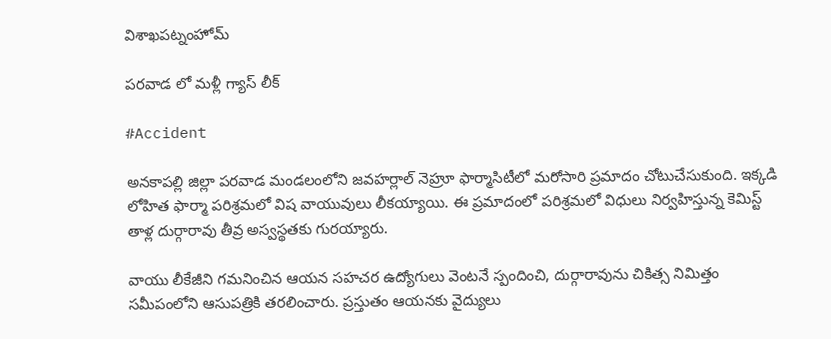విశాఖపట్నంహోమ్

పరవాడ లో మళ్లీ గ్యాస్ లీక్

#Accident

అనకాపల్లి జిల్లా పరవాడ మండలంలోని జవహర్లాల్ నెహ్రూ ఫార్మాసిటీలో మరోసారి ప్రమాదం చోటుచేసుకుంది. ఇక్కడి లోహిత ఫార్మా పరిశ్రమలో విష వాయువులు లీకయ్యాయి. ఈ ప్రమాదంలో పరిశ్రమలో విధులు నిర్వహిస్తున్న కెమిస్ట్ తాళ్ల దుర్గారావు తీవ్ర అస్వస్థతకు గురయ్యారు.

వాయు లీకేజీని గమనించిన ఆయన సహచర ఉద్యోగులు వెంటనే స్పందించి, దుర్గారావును చికిత్స నిమిత్తం సమీపంలోని ఆసుపత్రికి తరలించారు. ప్రస్తుతం ఆయనకు వైద్యులు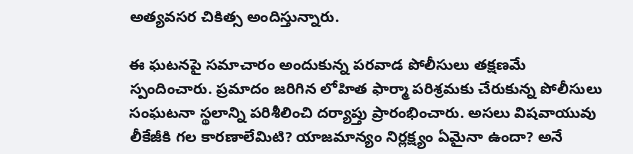అత్యవసర చికిత్స అందిస్తున్నారు.

ఈ ఘటనపై సమాచారం అందుకున్న పరవాడ పోలీసులు తక్షణమే స్పందించారు. ప్రమాదం జరిగిన లోహిత ఫార్మా పరిశ్రమకు చేరుకున్న పోలీసులు సంఘటనా స్థలాన్ని పరిశీలించి దర్యాప్తు ప్రారంభించారు. అసలు విషవాయువు లీకేజీకి గల కారణాలేమిటి? యాజమాన్యం నిర్లక్ష్యం ఏమైనా ఉందా? అనే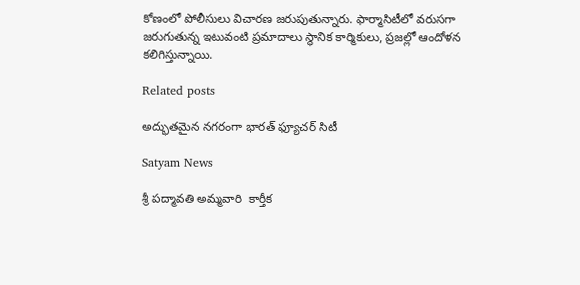కోణంలో పోలీసులు విచారణ జరుపుతున్నారు. ఫార్మాసిటీలో వరుసగా జరుగుతున్న ఇటువంటి ప్రమాదాలు స్థానిక కార్మికులు, ప్రజల్లో ఆందోళన కలిగిస్తున్నాయి.

Related posts

అద్భుతమైన నగరంగా భారత్ ఫ్యూచర్ సిటీ

Satyam News

శ్రీ పద్మావతి అమ్మవారి  కార్తీక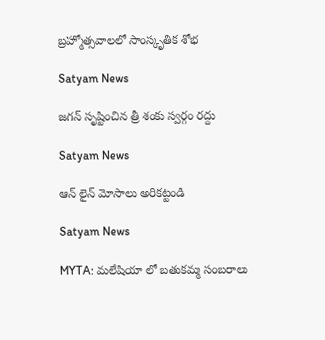బ్రహ్మోత్సవాల‌లో సాంస్కృతిక‌ శోభ

Satyam News

జగన్ సృష్టించిన త్రీ శంకు స్వర్గం రద్దు

Satyam News

ఆన్ లైన్ మోసాలు అరికట్టండి

Satyam News

MYTA: మలేషియా లో బతుకమ్మ సంబరాలు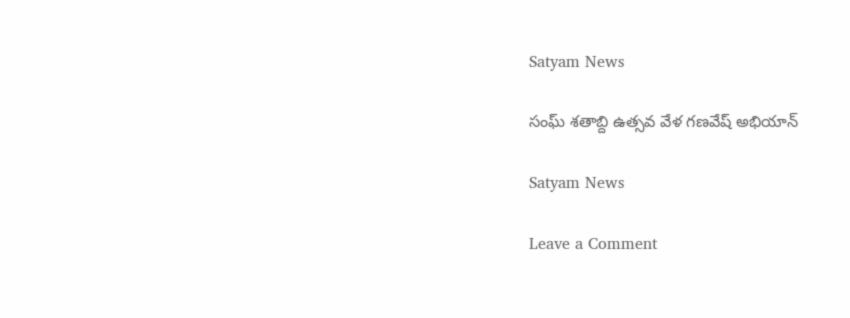Satyam News

సంఘ్ శ‌తాబ్ది ఉత్స‌వ వేళ‌ గణవేష్ అభియాన్

Satyam News

Leave a Comment